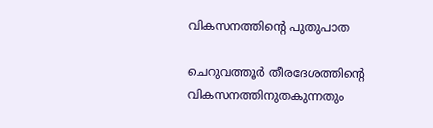വികസനത്തിന്റെ പുതുപാത

ചെറുവത്തൂർ തീരദേശത്തിന്റെ വികസനത്തിനുതകുന്നതും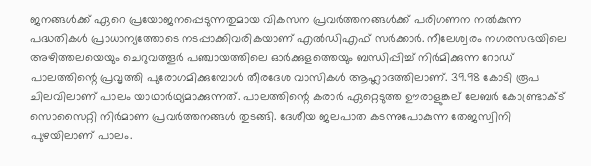ജനങ്ങൾക്ക് ഏറെ പ്രയോജനപ്പെടുന്നതുമായ വികസന പ്രവർത്തനങ്ങൾക്ക് പരിഗണന നൽകുന്ന പദ്ധതികൾ പ്രാധാന്യത്തോടെ നടപ്പാക്കിവരികയാണ് എൽഡിഎഫ് സർക്കാർ. നീലേശ്വരം നഗരസഭയിലെ അഴിത്തലയെയും ചെറുവത്തൂർ പഞ്ചായത്തിലെ ഓർക്കുളത്തെയും ബന്ധിപ്പിച്ച് നിർമിക്കുന്ന റോഡ് പാലത്തിന്റെ പ്രവൃത്തി പുരോഗമിക്കുമ്പോൾ തീരദേശ വാസികൾ ആഹ്ലാദത്തിലാണ്. 39.98 കോടി രൂപ ചിലവിലാണ് പാലം യാഥാർഥ്യമാക്കുന്നത്. പാലത്തിന്റെ കരാർ ഏറ്റെടുത്ത ഊരാളുങ്കല് ലേബർ കോണ്ട്രാക്ട് സൊസൈറ്റി നിർമാണ പ്രവർത്തനങ്ങൾ തുടങ്ങി. ദേശീയ ജലപാത കടന്നുപോകുന്ന തേജസ്വിനി പുഴയിലാണ് പാലം.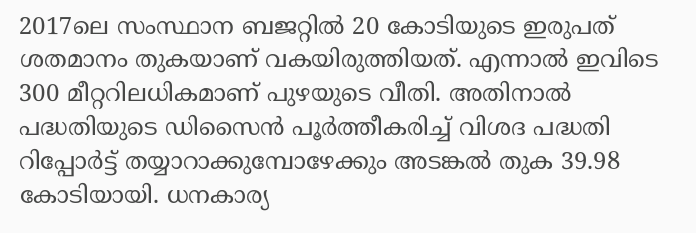2017ലെ സംസ്ഥാന ബജറ്റിൽ 20 കോടിയുടെ ഇരുപത് ശതമാനം തുകയാണ് വകയിരുത്തിയത്. എന്നാൽ ഇവിടെ 300 മീറ്ററിലധികമാണ് പുഴയുടെ വീതി. അതിനാൽ പദ്ധതിയുടെ ഡിസൈൻ പൂർത്തീകരിച്ച് വിശദ പദ്ധതി റിപ്പോർട്ട് തയ്യാറാക്കുമ്പോഴേക്കും അടങ്കൽ തുക 39.98 കോടിയായി. ധനകാര്യ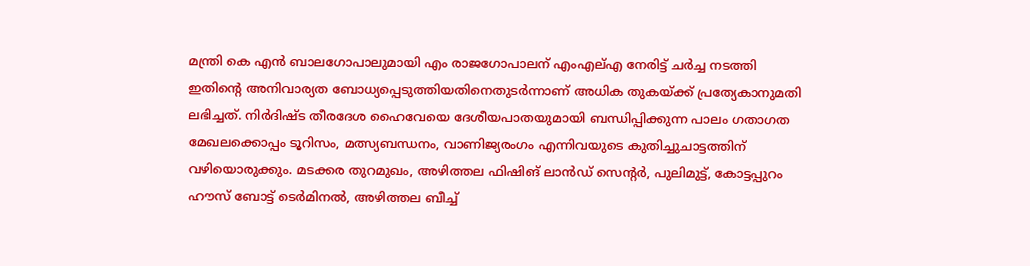മന്ത്രി കെ എൻ ബാലഗോപാലുമായി എം രാജഗോപാലന് എംഎല്എ നേരിട്ട് ചർച്ച നടത്തി ഇതിന്റെ അനിവാര്യത ബോധ്യപ്പെടുത്തിയതിനെതുടർന്നാണ് അധിക തുകയ്ക്ക് പ്രത്യേകാനുമതി ലഭിച്ചത്. നിർദിഷ്ട തീരദേശ ഹൈവേയെ ദേശീയപാതയുമായി ബന്ധിപ്പിക്കുന്ന പാലം ഗതാഗത മേഖലക്കൊപ്പം ടൂറിസം, മത്സ്യബന്ധനം, വാണിജ്യരംഗം എന്നിവയുടെ കുതിച്ചുചാട്ടത്തിന് വഴിയൊരുക്കും. മടക്കര തുറമുഖം, അഴിത്തല ഫിഷിങ് ലാൻഡ് സെന്റർ, പുലിമുട്ട്, കോട്ടപ്പുറം ഹൗസ് ബോട്ട് ടെർമിനൽ, അഴിത്തല ബീച്ച്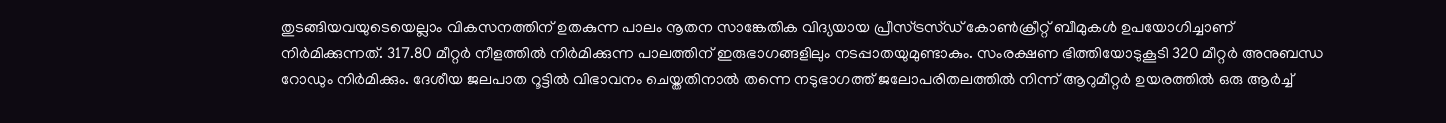തുടങ്ങിയവയുടെയെല്ലാം വികസനത്തിന് ഉതകുന്ന പാലം നൂതന സാങ്കേതിക വിദ്യയായ പ്രീസ്ട്രസ്ഡ് കോൺക്രീറ്റ് ബീമുകൾ ഉപയോഗിച്ചാണ് നിർമിക്കുന്നത്. 317.80 മീറ്റർ നീളത്തിൽ നിർമിക്കുന്ന പാലത്തിന് ഇരുഭാഗങ്ങളിലും നടപ്പാതയുമുണ്ടാകും. സംരക്ഷണ ഭിത്തിയോടുകൂടി 320 മീറ്റർ അനുബന്ധ റോഡും നിർമിക്കും. ദേശീയ ജലപാത റൂട്ടിൽ വിഭാവനം ചെയ്തതിനാൽ തന്നെ നടുഭാഗത്ത് ജലോപരിതലത്തിൽ നിന്ന് ആറുമീറ്റർ ഉയരത്തിൽ ഒരു ആർച്ച്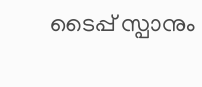ടൈപ്പ് സ്പാനും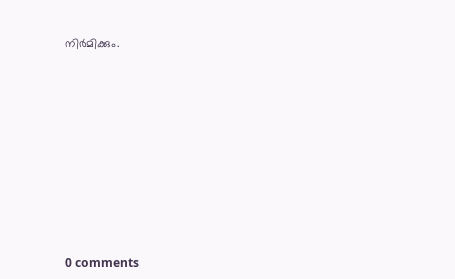നിർമിക്കും.










0 comments